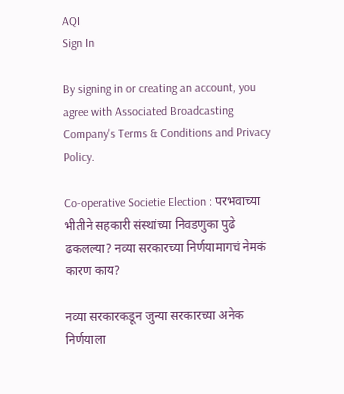AQI
Sign In

By signing in or creating an account, you agree with Associated Broadcasting Company's Terms & Conditions and Privacy Policy.

Co-operative Societie Election : परभवाच्या भीतीने सहकारी संस्थांच्या निवडणुका पुढे ढकलल्या? नव्या सरकारच्या निर्णयामागचं नेमकं कारण काय?

नव्या सरकारकडून जुन्या सरकारच्या अनेक निर्णयाला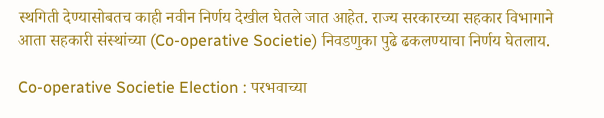स्थगिती देण्यासोबतच काही नवीन निर्णय देखील घेतले जात आहेत. राज्य सरकारच्या सहकार विभागाने आता सहकारी संस्थांच्या (Co-operative Societie) निवडणुका पुढे ढकलण्याचा निर्णय घेतलाय.

Co-operative Societie Election : परभवाच्या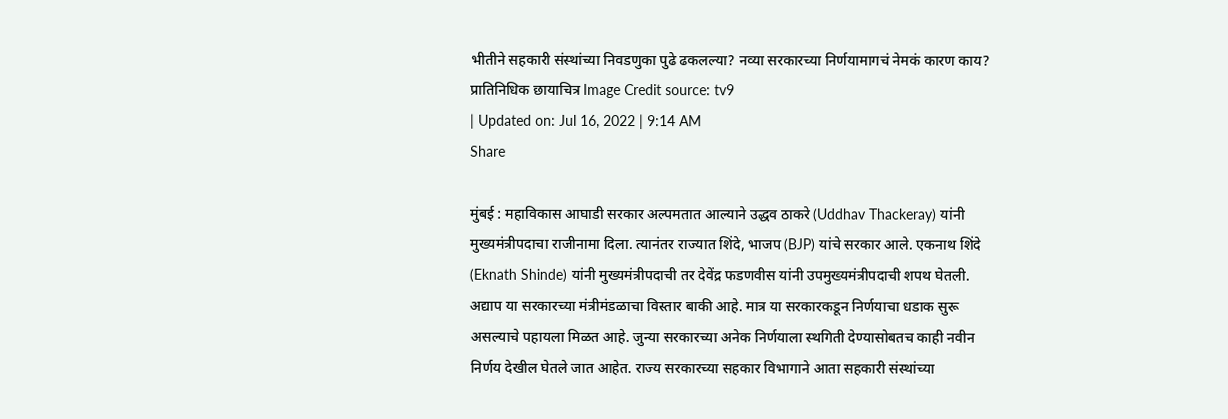भीतीने सहकारी संस्थांच्या निवडणुका पुढे ढकलल्या? नव्या सरकारच्या निर्णयामागचं नेमकं कारण काय?
प्रातिनिधिक छायाचित्र Image Credit source: tv9
| Updated on: Jul 16, 2022 | 9:14 AM
Share

मुंबई : महाविकास आघाडी सरकार अल्पमतात आल्याने उद्धव ठाकरे (Uddhav Thackeray) यांनी मुख्यमंत्रीपदाचा राजीनामा दिला. त्यानंतर राज्यात शिंदे, भाजप (BJP) यांचे सरकार आले. एकनाथ शिंदे (Eknath Shinde) यांनी मुख्यमंत्रीपदाची तर देवेंद्र फडणवीस यांनी उपमुख्यमंत्रीपदाची शपथ घेतली. अद्याप या सरकारच्या मंत्रीमंडळाचा विस्तार बाकी आहे. मात्र या सरकारकडून निर्णयाचा धडाक सुरू असल्याचे पहायला मिळत आहे. जुन्या सरकारच्या अनेक निर्णयाला स्थगिती देण्यासोबतच काही नवीन निर्णय देखील घेतले जात आहेत. राज्य सरकारच्या सहकार विभागाने आता सहकारी संस्थांच्या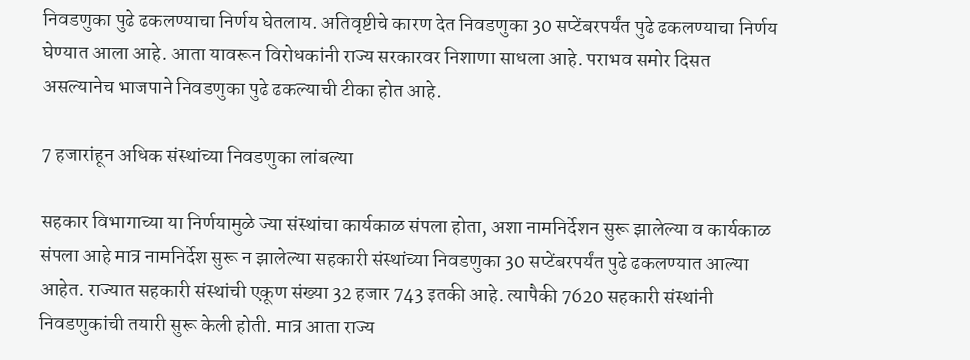निवडणुका पुढे ढकलण्याचा निर्णय घेतलाय. अतिवृष्टीचे कारण देत निवडणुका 30 सप्टेंबरपर्यंत पुढे ढकलण्याचा निर्णय घेण्यात आला आहे. आता यावरून विरोधकांनी राज्य सरकारवर निशाणा साधला आहे. पराभव समोर दिसत असल्यानेच भाजपाने निवडणुका पुढे ढकल्याची टीका होत आहे.

7 हजारांहून अधिक संस्थांच्या निवडणुका लांबल्या

सहकार विभागाच्या या निर्णयामुळे ज्या संस्थांचा कार्यकाळ संपला होता, अशा नामनिर्देशन सुरू झालेल्या व कार्यकाळ संपला आहे मात्र नामनिर्देश सुरू न झालेल्या सहकारी संस्थांच्या निवडणुका 30 सप्टेंबरपर्यंत पुढे ढकलण्यात आल्या आहेत. राज्यात सहकारी संस्थांची एकूण संख्या 32 हजार 743 इतकी आहे. त्यापैकी 7620 सहकारी संस्थांनी निवडणुकांची तयारी सुरू केली होती. मात्र आता राज्य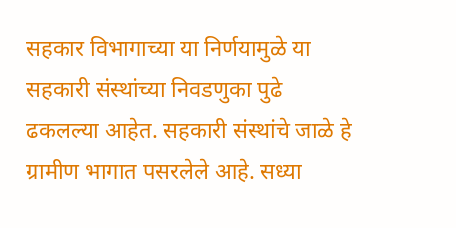सहकार विभागाच्या या निर्णयामुळे या सहकारी संस्थांच्या निवडणुका पुढे ढकलल्या आहेत. सहकारी संस्थांचे जाळे हे ग्रामीण भागात पसरलेले आहे. सध्या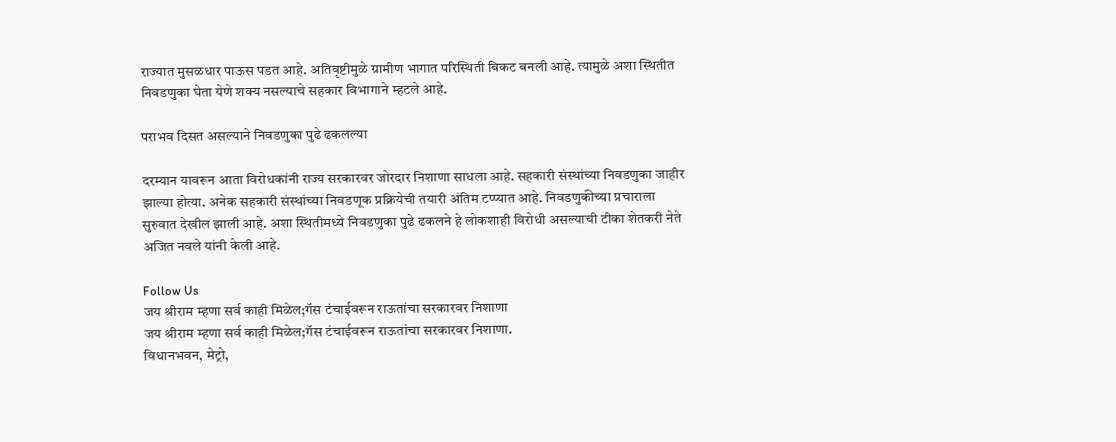राज्यात मुसळधार पाऊस पडत आहे. अतिवृष्टीमुळे ग्रामीण भागात परिस्थिती बिकट बनली आहे. त्यामुळे अशा स्थितीत निवडणुका घेता येणे शक्य नसल्याचे सहकार विभागाने म्हटले आहे.

पराभव दिसत असल्याने निवडणुका पुढे ढकलल्या

दरम्यान यावरून आता विरोधकांनी राज्य सरकारवर जोरदार निशाणा साधला आहे. सहकारी संस्थांच्या निवडणुका जाहीर झाल्या होत्या. अनेक सहकारी संस्थांच्या निवडणूक प्रक्रियेची तयारी अंतिम टप्प्यात आहे. निवडणुकीच्या प्रचाराला सुरुवात देखील झाली आहे. अशा स्थितीमध्ये निवडणुका पुढे ढकलने हे लोकशाही विरोधी असल्याची टीका शेतकरी नेते अजित नवले यांनी केली आहे.

Follow Us
जय श्रीराम म्हणा सर्व काही मिळेल;गॅस टंचाईवरून राऊतांचा सरकारवर निशाणा
जय श्रीराम म्हणा सर्व काही मिळेल;गॅस टंचाईवरून राऊतांचा सरकारवर निशाणा.
विधानभवन, मेट्रो,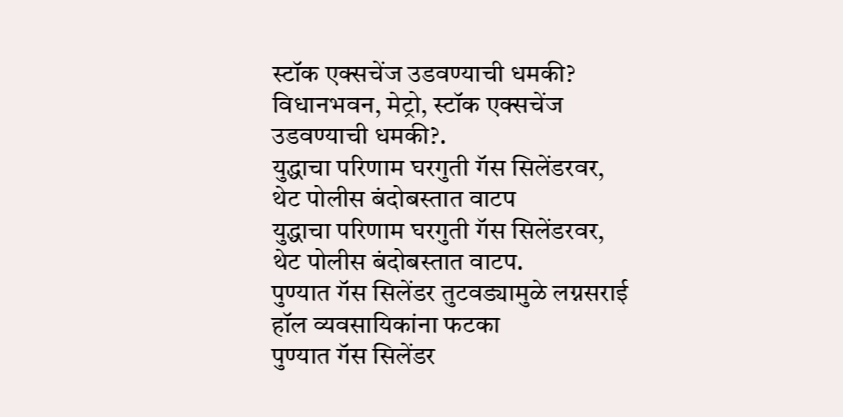स्टॉक एक्सचेंज उडवण्याची धमकी?
विधानभवन, मेट्रो, स्टॉक एक्सचेंज उडवण्याची धमकी?.
युद्धाचा परिणाम घरगुती गॅस सिलेंडरवर, थेट पोलीस बंदोबस्तात वाटप
युद्धाचा परिणाम घरगुती गॅस सिलेंडरवर, थेट पोलीस बंदोबस्तात वाटप.
पुण्यात गॅस सिलेंडर तुटवड्यामुळे लग्नसराई हॉल व्यवसायिकांना फटका
पुण्यात गॅस सिलेंडर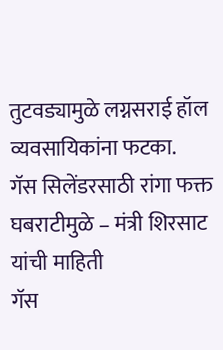तुटवड्यामुळे लग्नसराई हॉल व्यवसायिकांना फटका.
गॅस सिलेंडरसाठी रांगा फक्त घबराटीमुळे – मंत्री शिरसाट यांची माहिती
गॅस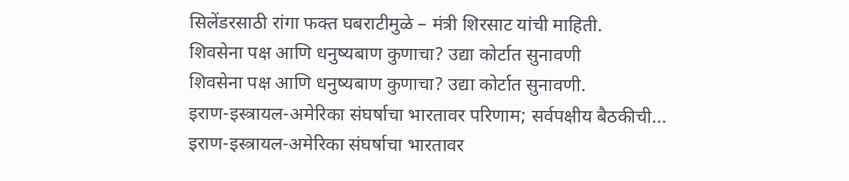सिलेंडरसाठी रांगा फक्त घबराटीमुळे – मंत्री शिरसाट यांची माहिती.
शिवसेना पक्ष आणि धनुष्यबाण कुणाचा? उद्या कोर्टात सुनावणी
शिवसेना पक्ष आणि धनुष्यबाण कुणाचा? उद्या कोर्टात सुनावणी.
इराण-इस्त्रायल-अमेरिका संघर्षाचा भारतावर परिणाम; सर्वपक्षीय बैठकीची...
इराण-इस्त्रायल-अमेरिका संघर्षाचा भारतावर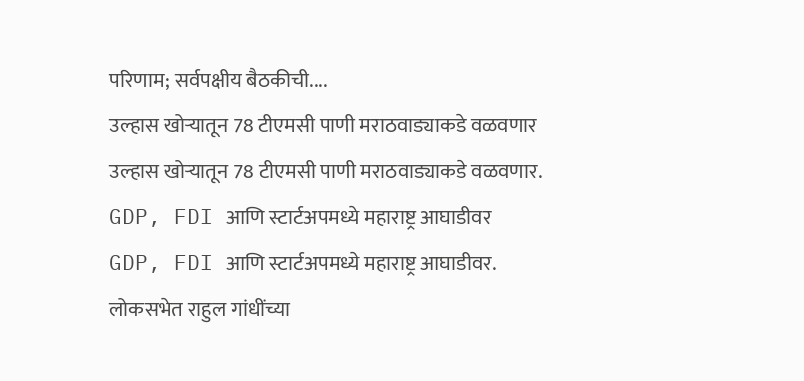परिणाम; सर्वपक्षीय बैठकीची....
उल्हास खोऱ्यातून 78 टीएमसी पाणी मराठवाड्याकडे वळवणार
उल्हास खोऱ्यातून 78 टीएमसी पाणी मराठवाड्याकडे वळवणार.
GDP, FDI आणि स्टार्टअपमध्ये महाराष्ट्र आघाडीवर
GDP, FDI आणि स्टार्टअपमध्ये महाराष्ट्र आघाडीवर.
लोकसभेत राहुल गांधींच्या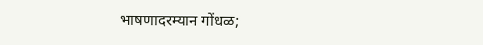भाषणादरम्यान गोंधळ;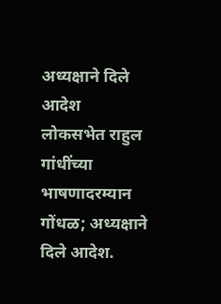अध्यक्षाने दिले आदेश
लोकसभेत राहुल गांधींच्या भाषणादरम्यान गोंधळ; अध्यक्षाने दिले आदेश.